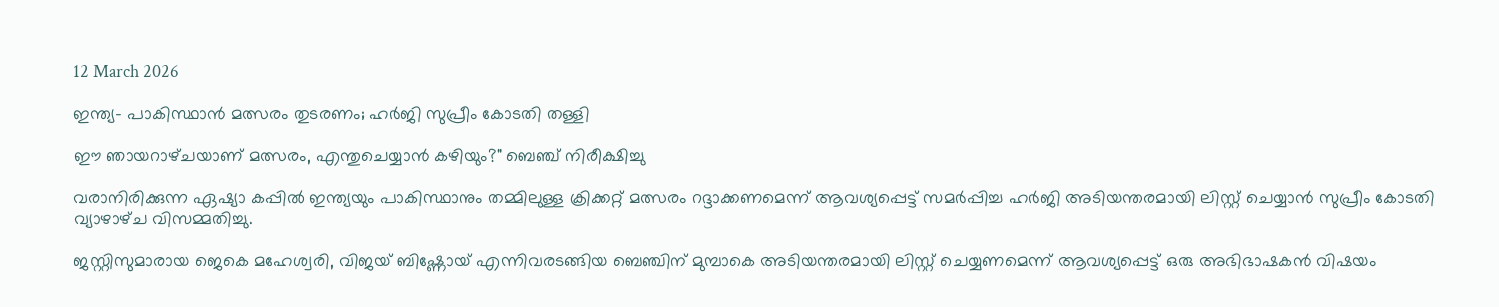12 March 2026

ഇന്ത്യ- പാകിസ്ഥാൻ മത്സരം തുടരണം; ഹർജി സുപ്രീം കോടതി തള്ളി

ഈ ഞായറാഴ്‌ചയാണ് മത്സരം, എന്തുചെയ്യാൻ കഴിയും?" ബെഞ്ച് നിരീക്ഷിച്ചു

വരാനിരിക്കുന്ന ഏഷ്യാ കപ്പിൽ ഇന്ത്യയും പാകിസ്ഥാനും തമ്മിലുള്ള ക്രിക്കറ്റ് മത്സരം റദ്ദാക്കണമെന്ന് ആവശ്യപ്പെട്ട് സമർപ്പിച്ച ഹർജി അടിയന്തരമായി ലിസ്റ്റ് ചെയ്യാൻ സുപ്രീം കോടതി വ്യാഴാഴ്‌ച വിസമ്മതിച്ചു.

ജസ്റ്റിസുമാരായ ജെകെ മഹേശ്വരി, വിജയ് ബിഷ്ണോയ് എന്നിവരടങ്ങിയ ബെഞ്ചിന് മുമ്പാകെ അടിയന്തരമായി ലിസ്റ്റ് ചെയ്യണമെന്ന് ആവശ്യപ്പെട്ട് ഒരു അഭിഭാഷകൻ വിഷയം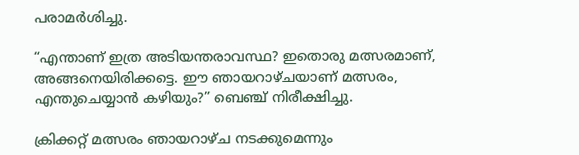പരാമർശിച്ചു.

“എന്താണ് ഇത്ര അടിയന്തരാവസ്ഥ? ഇതൊരു മത്സരമാണ്, അങ്ങനെയിരിക്കട്ടെ. ഈ ഞായറാഴ്‌ചയാണ് മത്സരം, എന്തുചെയ്യാൻ കഴിയും?” ബെഞ്ച് നിരീക്ഷിച്ചു.

ക്രിക്കറ്റ് മത്സരം ഞായറാഴ്‌ച നടക്കുമെന്നും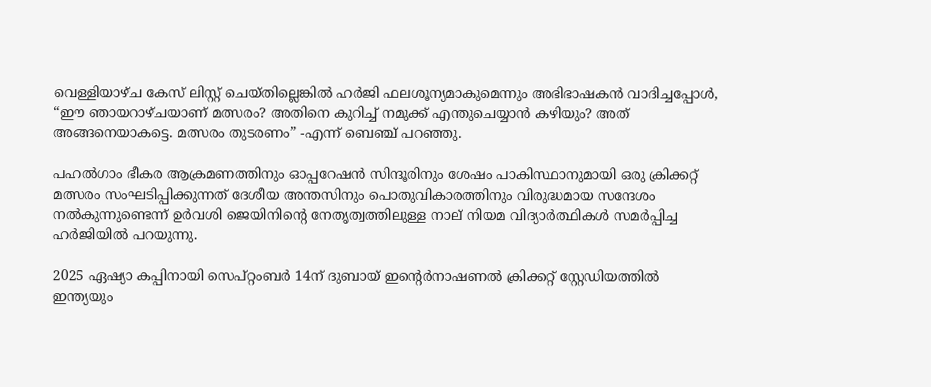വെള്ളിയാഴ്‌ച കേസ് ലിസ്റ്റ് ചെയ്‌തില്ലെങ്കിൽ ഹർജി ഫലശൂന്യമാകുമെന്നും അഭിഭാഷകൻ വാദിച്ചപ്പോൾ, “ഈ ഞായറാഴ്‌ചയാണ് മത്സരം? അതിനെ കുറിച്ച് നമുക്ക് എന്തുചെയ്യാൻ കഴിയും? അത് അങ്ങനെയാകട്ടെ. മത്സരം തുടരണം” -എന്ന് ബെഞ്ച് പറഞ്ഞു.

പഹൽഗാം ഭീകര ആക്രമണത്തിനും ഓപ്പറേഷൻ സിന്ദൂരിനും ശേഷം പാകിസ്ഥാനുമായി ഒരു ക്രിക്കറ്റ് മത്സരം സംഘടിപ്പിക്കുന്നത് ദേശീയ അന്തസിനും പൊതുവികാരത്തിനും വിരുദ്ധമായ സന്ദേശം നൽകുന്നുണ്ടെന്ന് ഉർവശി ജെയിനിൻ്റെ നേതൃത്വത്തിലുള്ള നാല് നിയമ വിദ്യാർത്ഥികൾ സമർപ്പിച്ച ഹർജിയിൽ പറയുന്നു.

2025 ഏഷ്യാ കപ്പിനായി സെപ്റ്റംബർ 14ന് ദുബായ് ഇൻ്റെർനാഷണൽ ക്രിക്കറ്റ് സ്റ്റേഡിയത്തിൽ ഇന്ത്യയും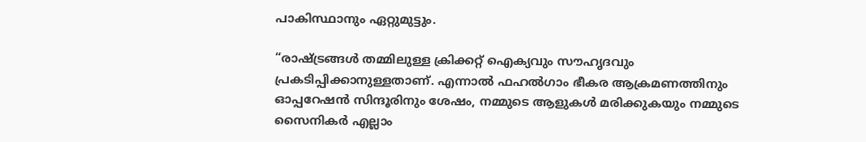പാകിസ്ഥാനും ഏറ്റുമുട്ടും.

“രാഷ്ട്രങ്ങൾ തമ്മിലുള്ള ക്രിക്കറ്റ് ഐക്യവും സൗഹൃദവും പ്രകടിപ്പിക്കാനുള്ളതാണ്. എന്നാൽ ഫഹൽഗാം ഭീകര ആക്രമണത്തിനും ഓപ്പറേഷൻ സിന്ദൂരിനും ശേഷം, നമ്മുടെ ആളുകൾ മരിക്കുകയും നമ്മുടെ സൈനികർ എല്ലാം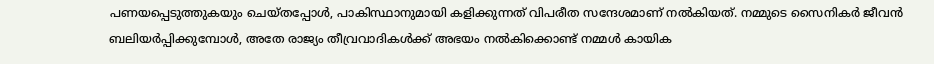പണയപ്പെടുത്തുകയും ചെയ്‌തപ്പോൾ, പാകിസ്ഥാനുമായി കളിക്കുന്നത് വിപരീത സന്ദേശമാണ് നൽകിയത്. നമ്മുടെ സൈനികർ ജീവൻ ബലിയർപ്പിക്കുമ്പോൾ, അതേ രാജ്യം തീവ്രവാദികൾക്ക് അഭയം നൽകിക്കൊണ്ട് നമ്മൾ കായിക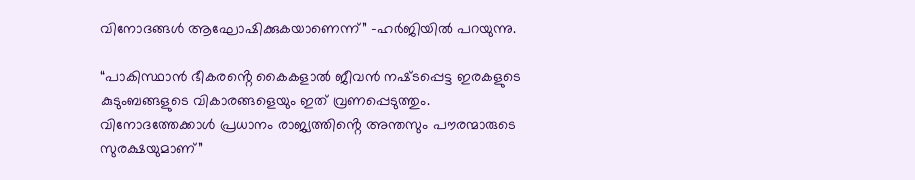വിനോദങ്ങൾ ആഘോഷിക്കുകയാണെന്ന്” -ഹർജിയിൽ പറയുന്നു.

“പാകിസ്ഥാൻ ഭീകരൻ്റെ കൈകളാൽ ജീവൻ നഷ്‌ടപ്പെട്ട ഇരകളുടെ കുടുംബങ്ങളുടെ വികാരങ്ങളെയും ഇത് വ്രണപ്പെടുത്തും. വിനോദത്തേക്കാൾ പ്രധാനം രാജ്യത്തിൻ്റെ അന്തസും പൗരന്മാരുടെ സുരക്ഷയുമാണ്”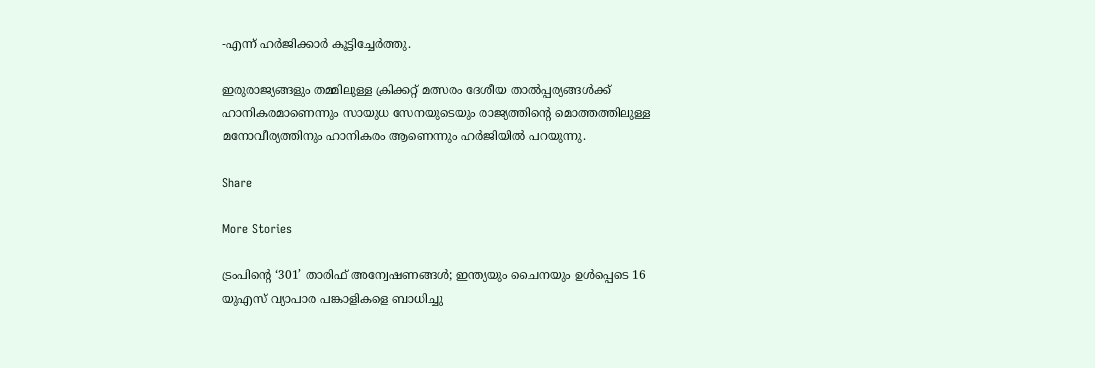-എന്ന് ഹർജിക്കാർ കൂട്ടിച്ചേർത്തു.

ഇരുരാജ്യങ്ങളും തമ്മിലുള്ള ക്രിക്കറ്റ് മത്സരം ദേശീയ താൽപ്പര്യങ്ങൾക്ക് ഹാനികരമാണെന്നും സായുധ സേനയുടെയും രാജ്യത്തിൻ്റെ മൊത്തത്തിലുള്ള മനോവീര്യത്തിനും ഹാനികരം ആണെന്നും ഹർജിയിൽ പറയുന്നു.

Share

More Stories

ട്രംപിൻ്റെ ‘301’ താരിഫ് അന്വേഷണങ്ങൾ; ഇന്ത്യയും ചൈനയും ഉൾപ്പെടെ 16 യുഎസ് വ്യാപാര പങ്കാളികളെ ബാധിച്ചു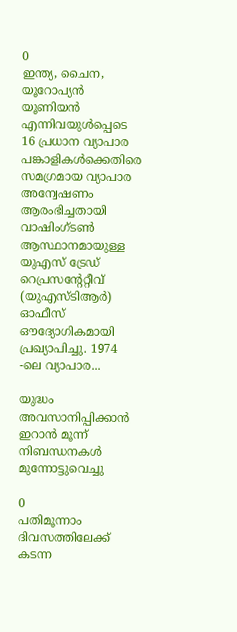0
ഇന്ത്യ, ചൈന, യൂറോപ്യൻ യൂണിയൻ എന്നിവയുൾപ്പെടെ 16 പ്രധാന വ്യാപാര പങ്കാളികൾക്കെതിരെ സമഗ്രമായ വ്യാപാര അന്വേഷണം ആരംഭിച്ചതായി വാഷിംഗ്ടൺ ആസ്ഥാനമായുള്ള യുഎസ് ട്രേഡ് റെപ്രസന്റേറ്റീവ് (യുഎസ്ടിആർ) ഓഫീസ് ഔദ്യോഗികമായി പ്രഖ്യാപിച്ചു. 1974 -ലെ വ്യാപാര...

യുദ്ധം അവസാനിപ്പിക്കാൻ ഇറാൻ മൂന്ന് നിബന്ധനകൾ മുന്നോട്ടുവെച്ചു

0
പതിമൂന്നാം ദിവസത്തിലേക്ക് കടന്ന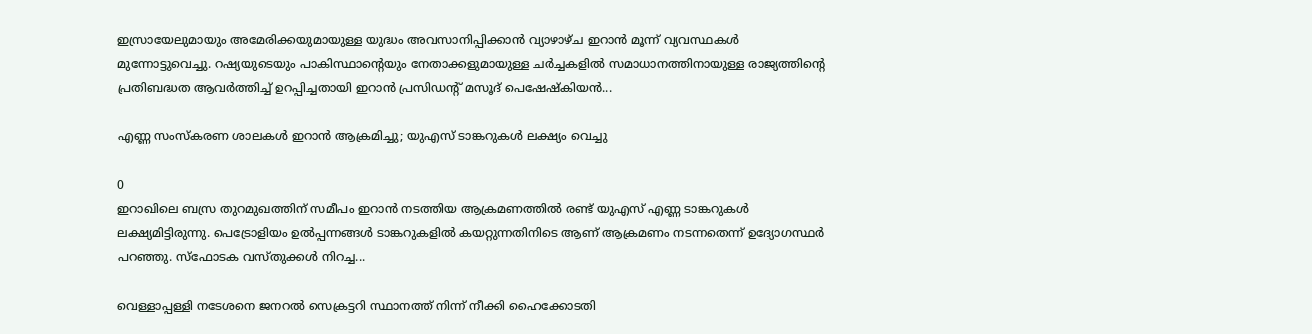ഇസ്രായേലുമായും അമേരിക്കയുമായുള്ള യുദ്ധം അവസാനിപ്പിക്കാൻ വ്യാഴാഴ്‌ച ഇറാൻ മൂന്ന് വ്യവസ്ഥകൾ മുന്നോട്ടുവെച്ചു. റഷ്യയുടെയും പാകിസ്ഥാൻ്റെയും നേതാക്കളുമായുള്ള ചർച്ചകളിൽ സമാധാനത്തിനായുള്ള രാജ്യത്തിൻ്റെ പ്രതിബദ്ധത ആവർത്തിച്ച് ഉറപ്പിച്ചതായി ഇറാൻ പ്രസിഡന്റ് മസൂദ് പെഷേഷ്‌കിയൻ...

എണ്ണ സംസ്‌കരണ ശാലകൾ ഇറാൻ ആക്രമിച്ചു; യുഎസ് ടാങ്കറുകൾ ലക്ഷ്യം വെച്ചു

0
ഇറാഖിലെ ബസ്ര തുറമുഖത്തിന് സമീപം ഇറാൻ നടത്തിയ ആക്രമണത്തിൽ രണ്ട് യുഎസ് എണ്ണ ടാങ്കറുകൾ ലക്ഷ്യമിട്ടിരുന്നു. പെട്രോളിയം ഉൽപ്പന്നങ്ങൾ ടാങ്കറുകളിൽ കയറ്റുന്നതിനിടെ ആണ് ആക്രമണം നടന്നതെന്ന് ഉദ്യോഗസ്ഥർ പറഞ്ഞു. സ്ഫോടക വസ്‌തുക്കൾ നിറച്ച...

വെള്ളാപ്പള്ളി നടേശനെ ജനറല്‍ സെക്രട്ടറി സ്ഥാനത്ത് നിന്ന് നീക്കി ഹൈക്കോടതി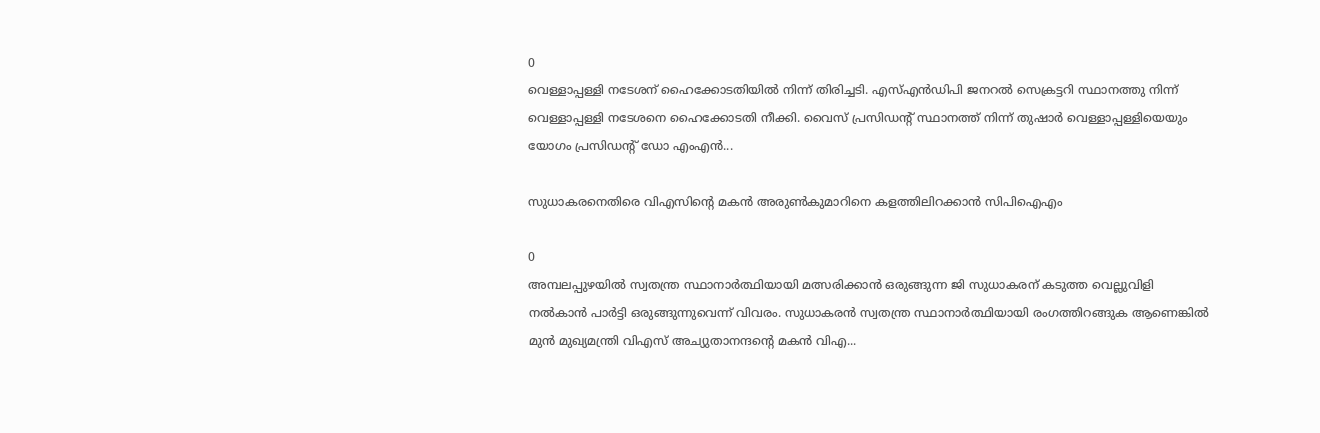0
വെള്ളാപ്പള്ളി നടേശന് ഹൈക്കോടതിയിൽ നിന്ന് തിരിച്ചടി. എസ്എന്‍ഡിപി ജനറല്‍ സെക്രട്ടറി സ്ഥാനത്തു നിന്ന് വെള്ളാപ്പള്ളി നടേശനെ ഹൈക്കോടതി നീക്കി. വൈസ് പ്രസിഡന്റ് സ്ഥാനത്ത് നിന്ന് തുഷാർ വെള്ളാപ്പള്ളിയെയും യോഗം പ്രസിഡന്റ് ഡോ എംഎൻ...

സുധാകരനെതിരെ വിഎസിൻ്റെ മകൻ അരുൺകുമാറിനെ കളത്തിലിറക്കാൻ സിപിഐഎം

0
അമ്പലപ്പുഴയിൽ സ്വതന്ത്ര സ്ഥാനാർത്ഥിയായി മത്സരിക്കാൻ ഒരുങ്ങുന്ന ജി സുധാകരന് കടുത്ത വെല്ലുവിളി നൽകാൻ പാർട്ടി ഒരുങ്ങുന്നുവെന്ന് വിവരം. സുധാകരൻ സ്വതന്ത്ര സ്ഥാനാർത്ഥിയായി രംഗത്തിറങ്ങുക ആണെങ്കിൽ മുൻ മുഖ്യമന്ത്രി വിഎസ് അച്യുതാനന്ദൻ്റെ മകൻ വിഎ...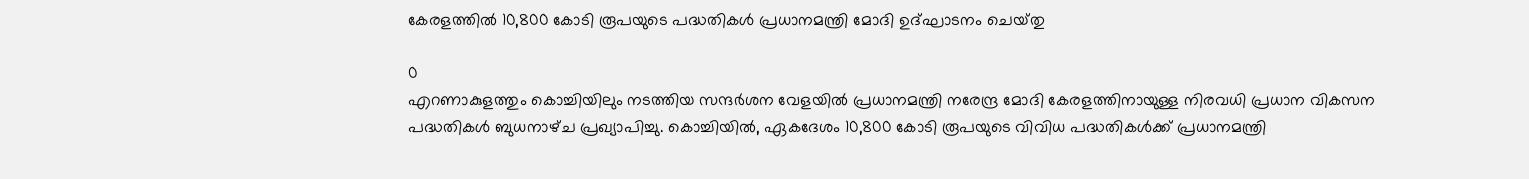കേരളത്തിൽ 10,800 കോടി രൂപയുടെ പദ്ധതികൾ പ്രധാനമന്ത്രി മോദി ഉദ്ഘാടനം ചെയ്‌തു

0
എറണാകുളത്തും കൊച്ചിയിലും നടത്തിയ സന്ദർശന വേളയിൽ പ്രധാനമന്ത്രി നരേന്ദ്ര മോദി കേരളത്തിനായുള്ള നിരവധി പ്രധാന വികസന പദ്ധതികൾ ബുധനാഴ്‌ച പ്രഖ്യാപിച്ചു. കൊച്ചിയിൽ, ഏകദേശം 10,800 കോടി രൂപയുടെ വിവിധ പദ്ധതികൾക്ക് പ്രധാനമന്ത്രി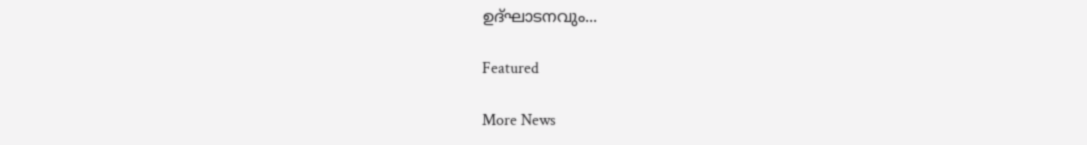ഉദ്ഘാടനവും...

Featured

More News